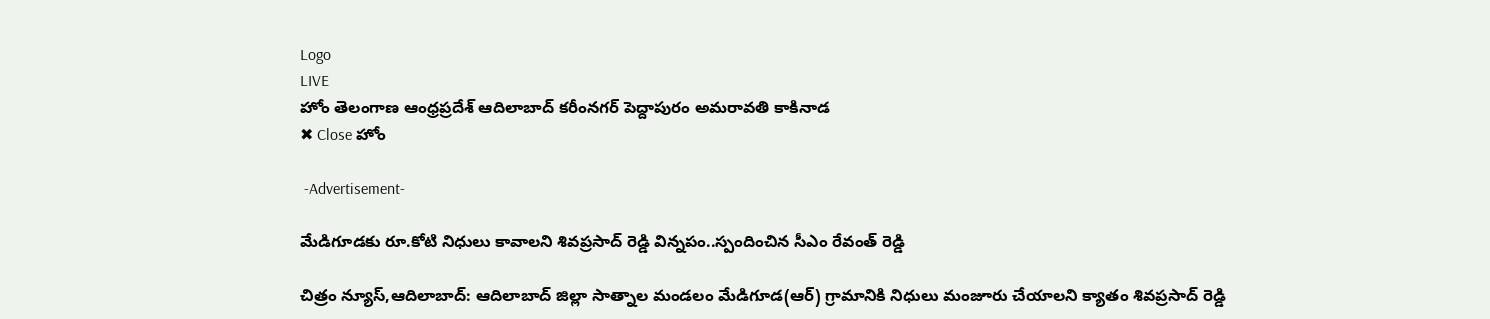Logo
LIVE
హోం తెలంగాణ ఆంధ్రప్రదేశ్ ఆదిలాబాద్ కరీంనగర్ పెద్దాపురం అమరావతి కాకినాడ
✖ Close హోం

 -Advertisement-

మేడిగూడకు రూ.కోటి నిధులు కావాలని శివప్రసాద్ రెడ్డి విన్నపం..స్పందించిన సీఎం రేవంత్ రెడ్డి

చిత్రం న్యూస్,ఆదిలాబాద్: ఆదిలాబాద్ జిల్లా సాత్నాల మండలం మేడిగూడ(ఆర్) గ్రామానికి నిధులు మంజూరు చేయాలని క్యాతం శివప్రసాద్ రెడ్డి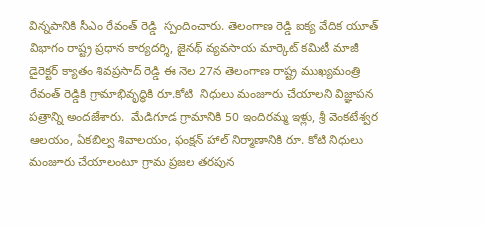విన్నపానికి సీఎం రేవంత్ రెడ్డి  స్పందించారు. తెలంగాణ రెడ్డి ఐక్య వేదిక యూత్ విభాగం రాష్ట్ర ప్రధాన కార్యదర్శి, జైనథ్ వ్యవసాయ మార్కెట్ కమిటీ మాజీ డైరెక్టర్ క్యాతం శివప్రసాద్ రెడ్డి ఈ నెల 27న తెలంగాణ రాష్ట్ర ముఖ్యమంత్రి రేవంత్ రెడ్డికి గ్రామాభివృద్ధికి రూ.కోటి  నిధులు మంజూరు చేయాలని విజ్ఞాపన పత్రాన్ని అందజేశారు.  మేడిగూడ గ్రామానికి 50 ఇందిరమ్మ ఇళ్లు, శ్రీ వెంకటేశ్వర ఆలయం, ఏకబిల్వ శివాలయం, ఫంక్షన్ హాల్ నిర్మాణానికి రూ. కోటి నిధులు మంజూరు చేయాలంటూ గ్రామ ప్రజల తరపున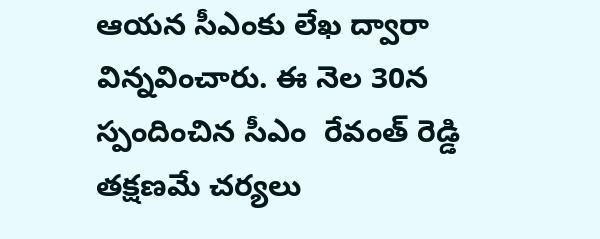ఆయన సీఎంకు లేఖ ద్వారా విన్నవించారు. ఈ నెల 30న స్పందించిన సీఎం  రేవంత్ రెడ్డి తక్షణమే చర్యలు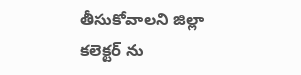తీసుకోవాలని జిల్లా కలెక్టర్ ను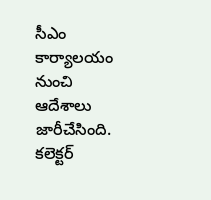సీఎం కార్యాలయం నుంచి ఆదేశాలు జారీచేసింది. కలెక్టర్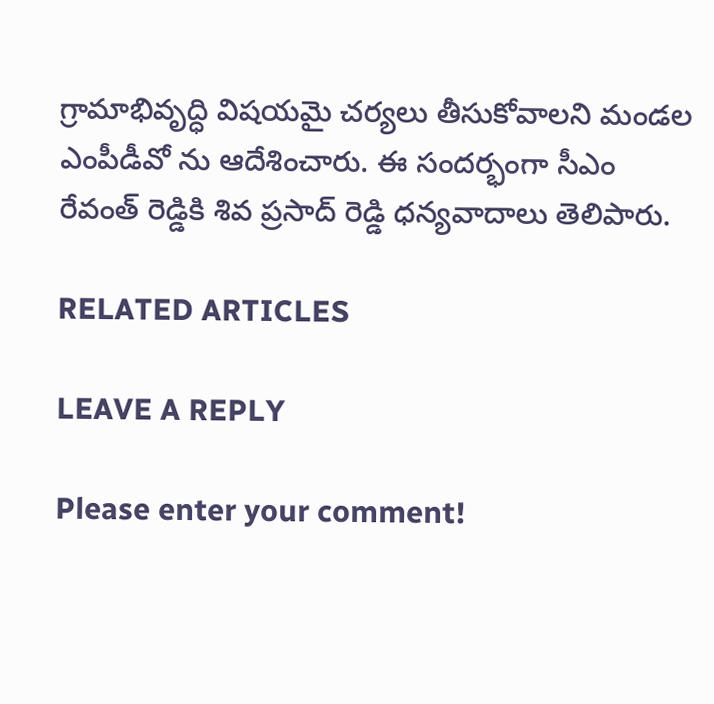గ్రామాభివృద్ధి విషయమై చర్యలు తీసుకోవాలని మండల ఎంపీడీవో ను ఆదేశించారు. ఈ సందర్భంగా సీఎం రేవంత్ రెడ్డికి శివ ప్రసాద్ రెడ్డి ధన్యవాదాలు తెలిపారు.

RELATED ARTICLES

LEAVE A REPLY

Please enter your comment!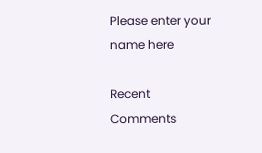Please enter your name here

Recent Comments